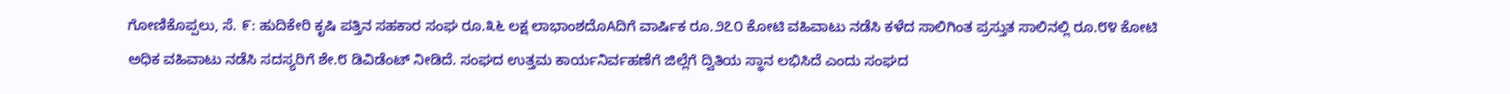ಗೋಣಿಕೊಪ್ಪಲು, ಸೆ. ೯: ಹುದಿಕೇರಿ ಕೃಷಿ ಪತ್ತಿನ ಸಹಕಾರ ಸಂಘ ರೂ.೩೬ ಲಕ್ಷ ಲಾಭಾಂಶದೊAದಿಗೆ ವಾರ್ಷಿಕ ರೂ.೨೭೦ ಕೋಟಿ ವಹಿವಾಟು ನಡೆಸಿ ಕಳೆದ ಸಾಲಿಗಿಂತ ಪ್ರಸ್ತುತ ಸಾಲಿನಲ್ಲಿ ರೂ.೮೪ ಕೋಟಿ ಅಧಿಕ ವಹಿವಾಟು ನಡೆಸಿ ಸದಸ್ಯರಿಗೆ ಶೇ.೮ ಡಿವಿಡೆಂಟ್ ನೀಡಿದೆ. ಸಂಘದ ಉತ್ತಮ ಕಾರ್ಯನಿರ್ವಹಣೆಗೆ ಜಿಲ್ಲೆಗೆ ದ್ವಿತಿಯ ಸ್ಥಾನ ಲಭಿಸಿದೆ ಎಂದು ಸಂಘದ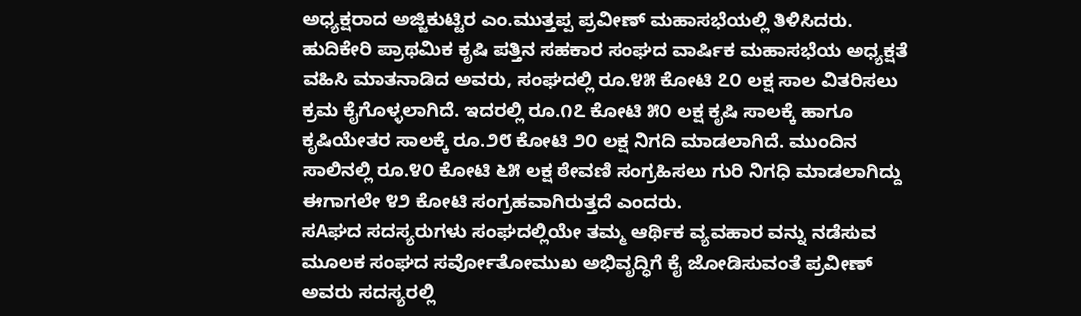ಅಧ್ಯಕ್ಷರಾದ ಅಜ್ಜಿಕುಟ್ಟಿರ ಎಂ.ಮುತ್ತಪ್ಪ ಪ್ರವೀಣ್ ಮಹಾಸಭೆಯಲ್ಲಿ ತಿಳಿಸಿದರು.
ಹುದಿಕೇರಿ ಪ್ರಾಥಮಿಕ ಕೃಷಿ ಪತ್ತಿನ ಸಹಕಾರ ಸಂಘದ ವಾರ್ಷಿಕ ಮಹಾಸಭೆಯ ಅಧ್ಯಕ್ಷತೆ ವಹಿಸಿ ಮಾತನಾಡಿದ ಅವರು, ಸಂಘದಲ್ಲಿ ರೂ.೪೫ ಕೋಟಿ ೭೦ ಲಕ್ಷ ಸಾಲ ವಿತರಿಸಲು ಕ್ರಮ ಕೈಗೊಳ್ಳಲಾಗಿದೆ. ಇದರಲ್ಲಿ ರೂ.೧೭ ಕೋಟಿ ೫೦ ಲಕ್ಷ ಕೃಷಿ ಸಾಲಕ್ಕೆ ಹಾಗೂ ಕೃಷಿಯೇತರ ಸಾಲಕ್ಕೆ ರೂ.೨೮ ಕೋಟಿ ೨೦ ಲಕ್ಷ ನಿಗದಿ ಮಾಡಲಾಗಿದೆ. ಮುಂದಿನ ಸಾಲಿನಲ್ಲಿ ರೂ.೪೦ ಕೋಟಿ ೬೫ ಲಕ್ಷ ಠೇವಣಿ ಸಂಗ್ರಹಿಸಲು ಗುರಿ ನಿಗಧಿ ಮಾಡಲಾಗಿದ್ದು ಈಗಾಗಲೇ ೪೨ ಕೋಟಿ ಸಂಗ್ರಹವಾಗಿರುತ್ತದೆ ಎಂದರು.
ಸAಘದ ಸದಸ್ಯರುಗಳು ಸಂಘದಲ್ಲಿಯೇ ತಮ್ಮ ಆರ್ಥಿಕ ವ್ಯವಹಾರ ವನ್ನು ನಡೆಸುವ ಮೂಲಕ ಸಂಘದ ಸರ್ವೋತೋಮುಖ ಅಭಿವೃದ್ಧಿಗೆ ಕೈ ಜೋಡಿಸುವಂತೆ ಪ್ರವೀಣ್ ಅವರು ಸದಸ್ಯರಲ್ಲಿ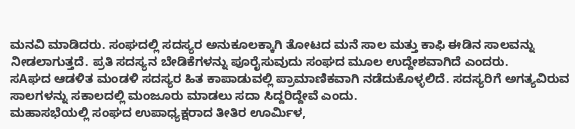ಮನವಿ ಮಾಡಿದರು. ಸಂಘದಲ್ಲಿ ಸದಸ್ಯರ ಅನುಕೂಲಕ್ಕಾಗಿ ತೋಟದ ಮನೆ ಸಾಲ ಮತ್ತು ಕಾಫಿ ಈಡಿನ ಸಾಲವನ್ನು ನೀಡಲಾಗುತ್ತದೆ. ಪ್ರತಿ ಸದಸ್ಯನ ಬೇಡಿಕೆಗಳನ್ನು ಪೂರೈಸುವುದು ಸಂಘದ ಮೂಲ ಉದ್ದೇಶವಾಗಿದೆ ಎಂದರು.
ಸAಘದ ಆಡಳಿತ ಮಂಡಳಿ ಸದಸ್ಯರ ಹಿತ ಕಾಪಾಡುವಲ್ಲಿ ಪ್ರಾಮಾಣಿಕವಾಗಿ ನಡೆದುಕೊಳ್ಳಲಿದೆ. ಸದಸ್ಯರಿಗೆ ಅಗತ್ಯವಿರುವ ಸಾಲಗಳನ್ನು ಸಕಾಲದಲ್ಲಿ ಮಂಜೂರು ಮಾಡಲು ಸದಾ ಸಿದ್ದರಿದ್ದೇವೆ ಎಂದು.
ಮಹಾಸಭೆಯಲ್ಲಿ ಸಂಘದ ಉಪಾಧ್ಯಕ್ಷರಾದ ತೀತಿರ ಊರ್ಮಿಳ,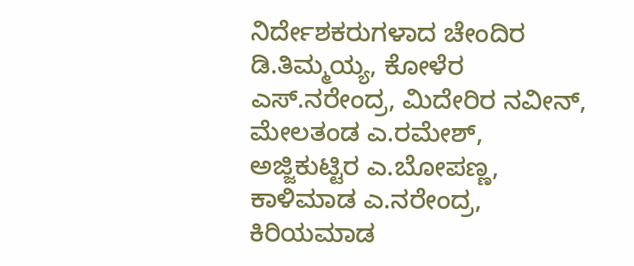ನಿರ್ದೇಶಕರುಗಳಾದ ಚೇಂದಿರ ಡಿ.ತಿಮ್ಮಯ್ಯ, ಕೋಳೆರ ಎಸ್.ನರೇಂದ್ರ, ಮಿದೇರಿರ ನವೀನ್, ಮೇಲತಂಡ ಎ.ರಮೇಶ್, ಅಜ್ಜಿಕುಟ್ಟಿರ ಎ.ಬೋಪಣ್ಣ, ಕಾಳಿಮಾಡ ಎ.ನರೇಂದ್ರ, ಕಿರಿಯಮಾಡ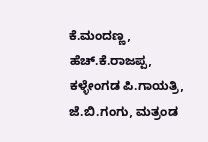ಕೆ.ಮಂದಣ್ಣ, ಹೆಚ್.ಕೆ.ರಾಜಪ್ಪ, ಕಳ್ಳೇಂಗಡ ಪಿ.ಗಾಯತ್ರಿ, ಜೆ.ಬಿ.ಗಂಗು, ಮತ್ರಂಡ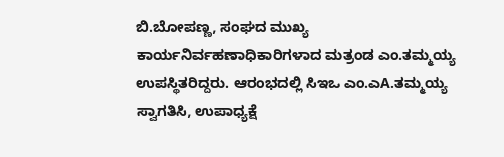ಬಿ.ಬೋಪಣ್ಣ, ಸಂಘದ ಮುಖ್ಯ ಕಾರ್ಯನಿರ್ವಹಣಾಧಿಕಾರಿಗಳಾದ ಮತ್ರಂಡ ಎಂ.ತಮ್ಮಯ್ಯ ಉಪಸ್ಥಿತರಿದ್ದರು. ಆರಂಭದಲ್ಲಿ ಸಿಇಒ ಎಂ.ಎA.ತಮ್ಮಯ್ಯ ಸ್ವಾಗತಿಸಿ, ಉಪಾಧ್ಯಕ್ಷೆ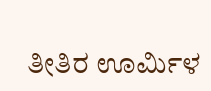ತೀತಿರ ಊರ್ಮಿಳ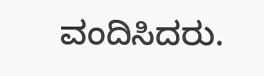ವಂದಿಸಿದರು.